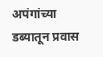अपंगांच्या डब्यातून प्रवास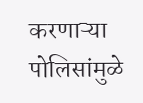करणाऱ्या पोलिसांमुळे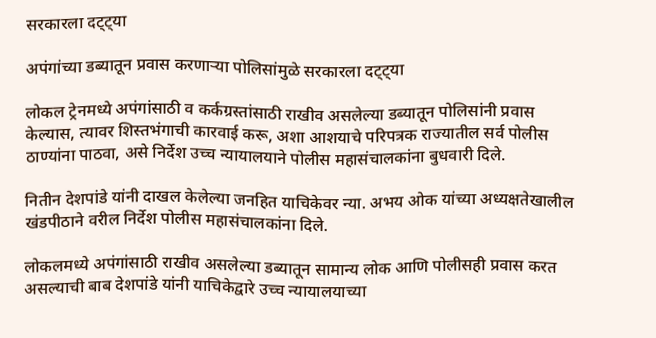सरकारला दट्ट्या

अपंगांच्या डब्यातून प्रवास करणाऱ्या पोलिसांमुळे सरकारला दट्ट्या

लोकल ट्रेनमध्ये अपंगांसाठी व कर्कग्रस्तांसाठी राखीव असलेल्या डब्यातून पोलिसांनी प्रवास केल्यास, त्यावर शिस्तभंगाची कारवाई करू, अशा आशयाचे परिपत्रक राज्यातील सर्व पोलीस ठाण्यांना पाठवा, असे निर्देश उच्च न्यायालयाने पोलीस महासंचालकांना बुधवारी दिले.

नितीन देशपांडे यांनी दाखल केलेल्या जनहित याचिकेवर न्या. अभय ओक यांच्या अध्यक्षतेखालील खंडपीठाने वरील निर्देश पोलीस महासंचालकांना दिले.

लोकलमध्ये अपंगांसाठी राखीव असलेल्या डब्यातून सामान्य लोक आणि पोलीसही प्रवास करत असल्याची बाब देशपांडे यांनी याचिकेद्वारे उच्च न्यायालयाच्या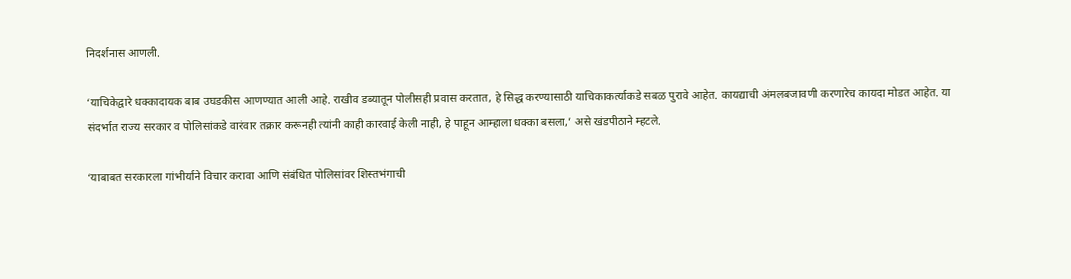निदर्शनास आणली.

‘याचिकेद्वारे धक्कादायक बाब उघडकीस आणण्यात आली आहे. राखीव डब्यातून पोलीसही प्रवास करतात, हे सिद्ध करण्यासाठी याचिकाकर्त्याकडे सबळ पुरावे आहेत. कायद्याची अंमलबजावणी करणारेच कायदा मोडत आहेत. या संदर्भात राज्य सरकार व पोलिसांकडे वारंवार तक्रार करूनही त्यांनी काही कारवाई केली नाही, हे पाहून आम्हाला धक्का बसला,’ असे खंडपीठाने म्हटले.

‘याबाबत सरकारला गांभीर्याने विचार करावा आणि संबंधित पोलिसांवर शिस्तभंगाची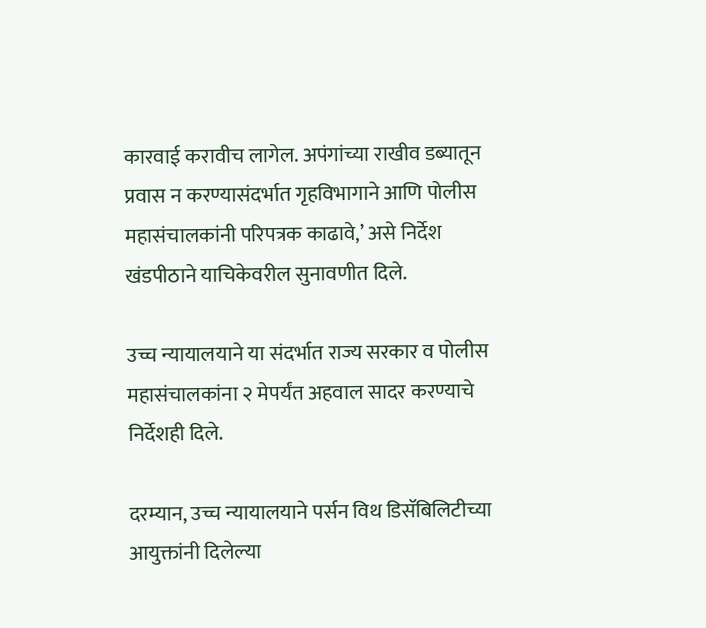कारवाई करावीच लागेल. अपंगांच्या राखीव डब्यातून प्रवास न करण्यासंदर्भात गृहविभागाने आणि पोलीस महासंचालकांनी परिपत्रक काढावे,’ असे निर्देश खंडपीठाने याचिकेवरील सुनावणीत दिले.

उच्च न्यायालयाने या संदर्भात राज्य सरकार व पोलीस महासंचालकांना २ मेपर्यंत अहवाल सादर करण्याचे निर्देशही दिले.

दरम्यान, उच्च न्यायालयाने पर्सन विथ डिसॅबिलिटीच्या आयुक्तांनी दिलेल्या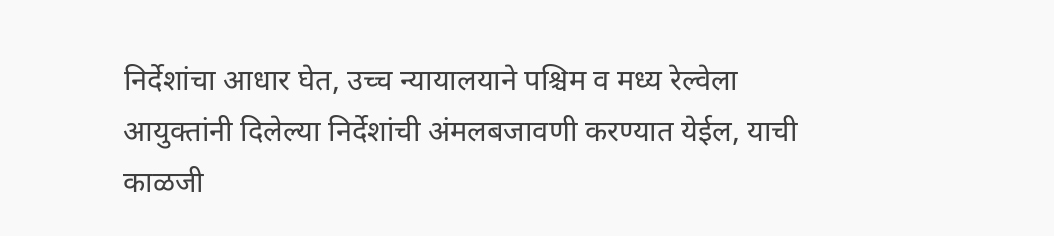निर्देशांचा आधार घेत, उच्च न्यायालयाने पश्चिम व मध्य रेल्वेला आयुक्तांनी दिलेल्या निर्देशांची अंमलबजावणी करण्यात येईल, याची काळजी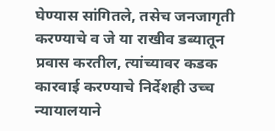घेण्यास सांगितले, तसेच जनजागृती करण्याचे व जे या राखीव डब्यातून प्रवास करतील, त्यांच्यावर कडक कारवाई करण्याचे निर्देशही उच्च न्यायालयाने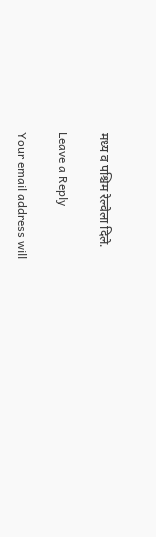मध्य व पश्चिम रेल्वेला दिले.

Leave a Reply

Your email address will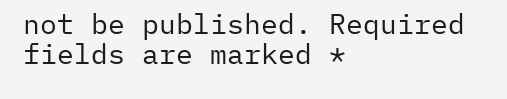not be published. Required fields are marked *